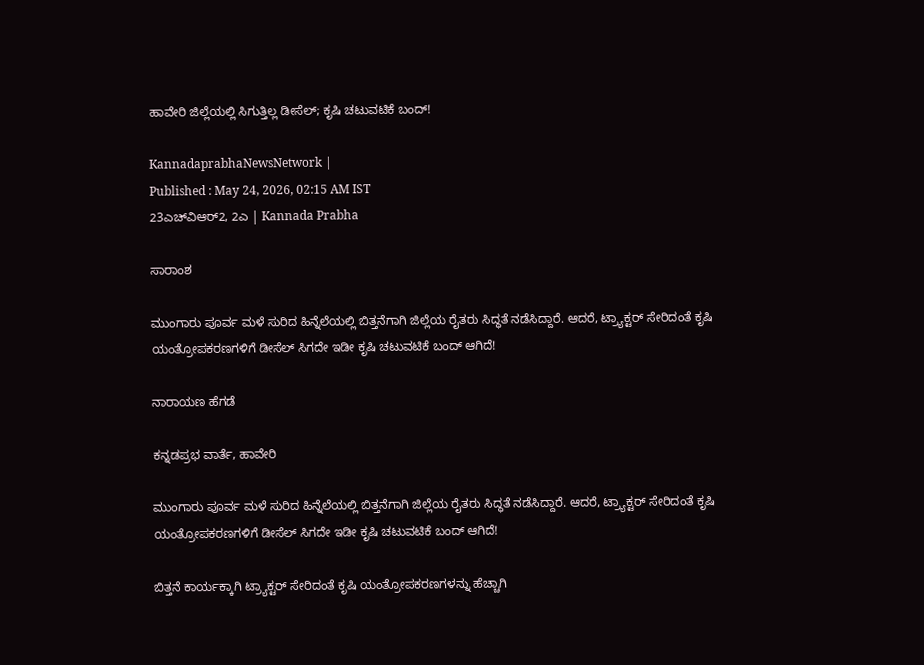ಹಾವೇರಿ ಜಿಲ್ಲೆಯಲ್ಲಿ ಸಿಗುತ್ತಿಲ್ಲ ಡೀಸೆಲ್‌; ಕೃಷಿ ಚಟುವಟಿಕೆ ಬಂದ್‌!

KannadaprabhaNewsNetwork |
Published : May 24, 2026, 02:15 AM IST
23ಎಚ್‌ವಿಆರ್‌2, 2ಎ | Kannada Prabha

ಸಾರಾಂಶ

ಮುಂಗಾರು ಪೂರ್ವ ಮಳೆ ಸುರಿದ ಹಿನ್ನೆಲೆಯಲ್ಲಿ ಬಿತ್ತನೆಗಾಗಿ ಜಿಲ್ಲೆಯ ರೈತರು ಸಿದ್ಧತೆ ನಡೆಸಿದ್ದಾರೆ. ಆದರೆ, ಟ್ರ್ಯಾಕ್ಟರ್‌ ಸೇರಿದಂತೆ ಕೃಷಿ ಯಂತ್ರೋಪಕರಣಗಳಿಗೆ ಡೀಸೆಲ್‌ ಸಿಗದೇ ಇಡೀ ಕೃಷಿ ಚಟುವಟಿಕೆ ಬಂದ್‌ ಆಗಿದೆ!

ನಾರಾಯಣ ಹೆಗಡೆ

ಕನ್ನಡಪ್ರಭ ವಾರ್ತೆ, ಹಾವೇರಿ

ಮುಂಗಾರು ಪೂರ್ವ ಮಳೆ ಸುರಿದ ಹಿನ್ನೆಲೆಯಲ್ಲಿ ಬಿತ್ತನೆಗಾಗಿ ಜಿಲ್ಲೆಯ ರೈತರು ಸಿದ್ಧತೆ ನಡೆಸಿದ್ದಾರೆ. ಆದರೆ, ಟ್ರ್ಯಾಕ್ಟರ್‌ ಸೇರಿದಂತೆ ಕೃಷಿ ಯಂತ್ರೋಪಕರಣಗಳಿಗೆ ಡೀಸೆಲ್‌ ಸಿಗದೇ ಇಡೀ ಕೃಷಿ ಚಟುವಟಿಕೆ ಬಂದ್‌ ಆಗಿದೆ!

ಬಿತ್ತನೆ ಕಾರ್ಯಕ್ಕಾಗಿ ಟ್ರ್ಯಾಕ್ಟರ್ ಸೇರಿದಂತೆ ಕೃಷಿ ಯಂತ್ರೋಪಕರಣಗಳನ್ನು ಹೆಚ್ಚಾಗಿ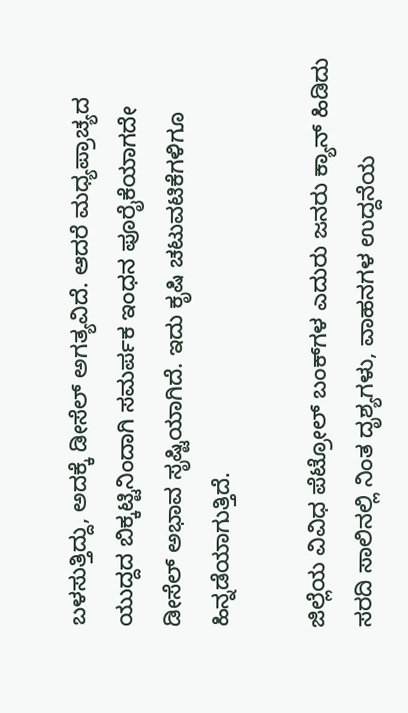ಬಳಸುತ್ತಿದ್ದು, ಅದಕ್ಕೆ ಡೀಸೆಲ್ ಅಗತ್ಯವಿದೆ. ಆದರೆ ಮಧ್ಯಪ್ರಾಚ್ಯದ ಯುದ್ದದ ಬಿಕ್ಕಟ್ಟಿನಿಂದಾಗಿ ಸಮರ್ಪಕ ಇಂಧನ ಪೂರೈಕೆಯಾಗದೇ ಡೀಸೆಲ್‌ ಅಭಾವ ಸೃಷ್ಟಿಯಾಗಿದೆ. ಇದು ಕೃಷಿ ಚಟುವಟಿಕೆಗಳಿಗೂ ಹಿನ್ನಡೆಯಾಗುತ್ತಿದೆ.

ಜಿಲ್ಲೆಯ ವಿವಿಧ ಪೆಟ್ರೋಲ್ ಬಂಕ್‌ಗಳ ಎದುರು ಜನರು ಕ್ಯಾನ್ ಹಿಡಿದು ಸರದಿ ಸಾಲಿನಲ್ಲಿ ನಿಂತ ದೃಶ್ಯಗಳು, ವಾಹನಗಳ ಉದ್ದನೆಯ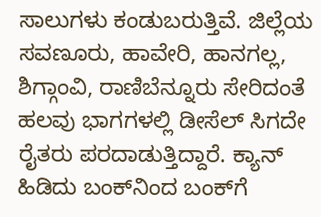ಸಾಲುಗಳು ಕಂಡುಬರುತ್ತಿವೆ. ಜಿಲ್ಲೆಯ ಸವಣೂರು, ಹಾವೇರಿ, ಹಾನಗಲ್ಲ, ಶಿಗ್ಗಾಂವಿ, ರಾಣಿಬೆನ್ನೂರು ಸೇರಿದಂತೆ ಹಲವು ಭಾಗಗಳಲ್ಲಿ ಡೀಸೆಲ್ ಸಿಗದೇ ರೈತರು ಪರದಾಡುತ್ತಿದ್ದಾರೆ. ಕ್ಯಾನ್‌ ಹಿಡಿದು ಬಂಕ್‌ನಿಂದ ಬಂಕ್‌ಗೆ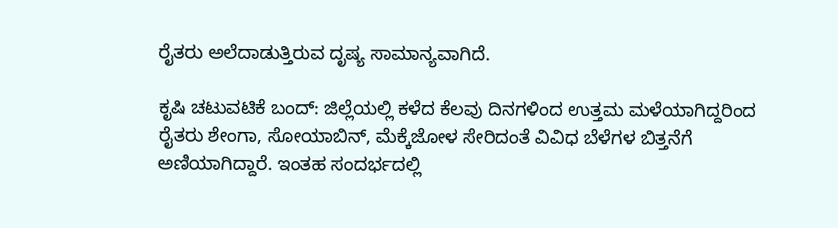ರೈತರು ಅಲೆದಾಡುತ್ತಿರುವ ದೃಷ್ಯ ಸಾಮಾನ್ಯವಾಗಿದೆ.

ಕೃಷಿ ಚಟುವಟಿಕೆ ಬಂದ್‌: ಜಿಲ್ಲೆಯಲ್ಲಿ ಕಳೆದ ಕೆಲವು ದಿನಗಳಿಂದ ಉತ್ತಮ ಮಳೆಯಾಗಿದ್ದರಿಂದ ರೈತರು ಶೇಂಗಾ, ಸೋಯಾಬಿನ್, ಮೆಕ್ಕೆಜೋಳ ಸೇರಿದಂತೆ ವಿವಿಧ ಬೆಳೆಗಳ ಬಿತ್ತನೆಗೆ ಅಣಿಯಾಗಿದ್ದಾರೆ. ಇಂತಹ ಸಂದರ್ಭದಲ್ಲಿ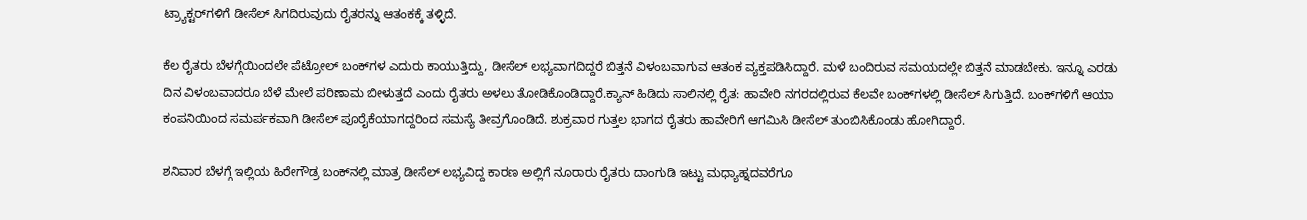ಟ್ರ್ಯಾಕ್ಟರ್‌ಗಳಿಗೆ ಡೀಸೆಲ್ ಸಿಗದಿರುವುದು ರೈತರನ್ನು ಆತಂಕಕ್ಕೆ ತಳ್ಳಿದೆ.

ಕೆಲ ರೈತರು ಬೆಳಗ್ಗೆಯಿಂದಲೇ ಪೆಟ್ರೋಲ್ ಬಂಕ್‌ಗಳ ಎದುರು ಕಾಯುತ್ತಿದ್ದು, ಡೀಸೆಲ್ ಲಭ್ಯವಾಗದಿದ್ದರೆ ಬಿತ್ತನೆ ವಿಳಂಬವಾಗುವ ಆತಂಕ ವ್ಯಕ್ತಪಡಿಸಿದ್ದಾರೆ. ಮಳೆ ಬಂದಿರುವ ಸಮಯದಲ್ಲೇ ಬಿತ್ತನೆ ಮಾಡಬೇಕು. ಇನ್ನೂ ಎರಡು ದಿನ ವಿಳಂಬವಾದರೂ ಬೆಳೆ ಮೇಲೆ ಪರಿಣಾಮ ಬೀಳುತ್ತದೆ ಎಂದು ರೈತರು ಅಳಲು ತೋಡಿಕೊಂಡಿದ್ದಾರೆ.ಕ್ಯಾನ್ ಹಿಡಿದು ಸಾಲಿನಲ್ಲಿ ರೈತ: ಹಾವೇರಿ ನಗರದಲ್ಲಿರುವ ಕೆಲವೇ ಬಂಕ್‌ಗಳಲ್ಲಿ ಡೀಸೆಲ್ ಸಿಗುತ್ತಿದೆ. ಬಂಕ್‌ಗಳಿಗೆ ಆಯಾ ಕಂಪನಿಯಿಂದ ಸಮರ್ಪಕವಾಗಿ ಡೀಸೆಲ್‌ ಪೂರೈಕೆಯಾಗದ್ದರಿಂದ ಸಮಸ್ಯೆ ತೀವ್ರಗೊಂಡಿದೆ. ಶುಕ್ರವಾರ ಗುತ್ತಲ ಭಾಗದ ರೈತರು ಹಾವೇರಿಗೆ ಆಗಮಿಸಿ ಡೀಸೆಲ್‌ ತುಂಬಿಸಿಕೊಂಡು ಹೋಗಿದ್ದಾರೆ.

ಶನಿವಾರ ಬೆಳಗ್ಗೆ ಇಲ್ಲಿಯ ಹಿರೇಗೌಡ್ರ ಬಂಕ್‌ನಲ್ಲಿ ಮಾತ್ರ ಡೀಸೆಲ್‌ ಲಭ್ಯವಿದ್ದ ಕಾರಣ ಅಲ್ಲಿಗೆ ನೂರಾರು ರೈತರು ದಾಂಗುಡಿ ಇಟ್ಟು ಮಧ್ಯಾಹ್ನದವರೆಗೂ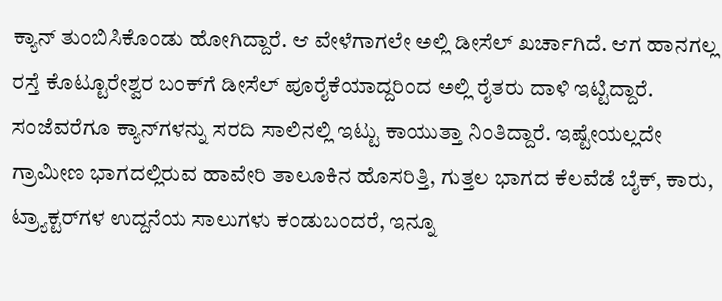ಕ್ಯಾನ್‌ ತುಂಬಿಸಿಕೊಂಡು ಹೋಗಿದ್ದಾರೆ. ಆ ವೇಳೆಗಾಗಲೇ ಅಲ್ಲಿ ಡೀಸೆಲ್‌ ಖರ್ಚಾಗಿದೆ. ಆಗ ಹಾನಗಲ್ಲ ರಸ್ತೆ ಕೊಟ್ಟೂರೇಶ್ವರ ಬಂಕ್‌ಗೆ ಡೀಸೆಲ್‌ ಪೂರೈಕೆಯಾದ್ದರಿಂದ ಅಲ್ಲಿ ರೈತರು ದಾಳಿ ಇಟ್ಟಿದ್ದಾರೆ. ಸಂಜೆವರೆಗೂ ಕ್ಯಾನ್‌ಗಳನ್ನು ಸರದಿ ಸಾಲಿನಲ್ಲಿ ಇಟ್ಟು ಕಾಯುತ್ತಾ ನಿಂತಿದ್ದಾರೆ. ಇಷ್ಟೇಯಲ್ಲದೇ ಗ್ರಾಮೀಣ ಭಾಗದಲ್ಲಿರುವ ಹಾವೇರಿ ತಾಲೂಕಿನ ಹೊಸರಿತ್ತಿ, ಗುತ್ತಲ ಭಾಗದ ಕೆಲವೆಡೆ ಬೈಕ್, ಕಾರು, ಟ್ರ್ಯಾಕ್ಟರ್‌ಗಳ ಉದ್ದನೆಯ ಸಾಲುಗಳು ಕಂಡುಬಂದರೆ, ಇನ್ನೂ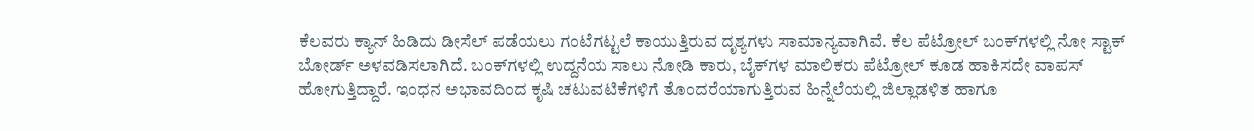ಕೆಲವರು ಕ್ಯಾನ್ ಹಿಡಿದು ಡೀಸೆಲ್ ಪಡೆಯಲು ಗಂಟೆಗಟ್ಟಲೆ ಕಾಯುತ್ತಿರುವ ದೃಶ್ಯಗಳು ಸಾಮಾನ್ಯವಾಗಿವೆ. ಕೆಲ ಪೆಟ್ರೋಲ್ ಬಂಕ್‌ಗಳಲ್ಲಿ ನೋ ಸ್ಟಾಕ್‌ ಬೋರ್ಡ್‌ ಅಳವಡಿಸಲಾಗಿದೆ. ಬಂಕ್‌ಗಳಲ್ಲಿ ಉದ್ದನೆಯ ಸಾಲು ನೋಡಿ ಕಾರು, ಬೈಕ್‌ಗಳ ಮಾಲಿಕರು ಪೆಟ್ರೋಲ್‌ ಕೂಡ ಹಾಕಿಸದೇ ವಾಪಸ್‌ ಹೋಗುತ್ತಿದ್ದಾರೆ. ಇಂಧನ ಅಭಾವದಿಂದ ಕೃಷಿ ಚಟುವಟಿಕೆಗಳಿಗೆ ತೊಂದರೆಯಾಗುತ್ತಿರುವ ಹಿನ್ನೆಲೆಯಲ್ಲಿ ಜಿಲ್ಲಾಡಳಿತ ಹಾಗೂ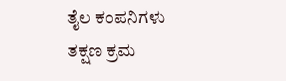ತೈಲ ಕಂಪನಿಗಳು ತಕ್ಷಣ ಕ್ರಮ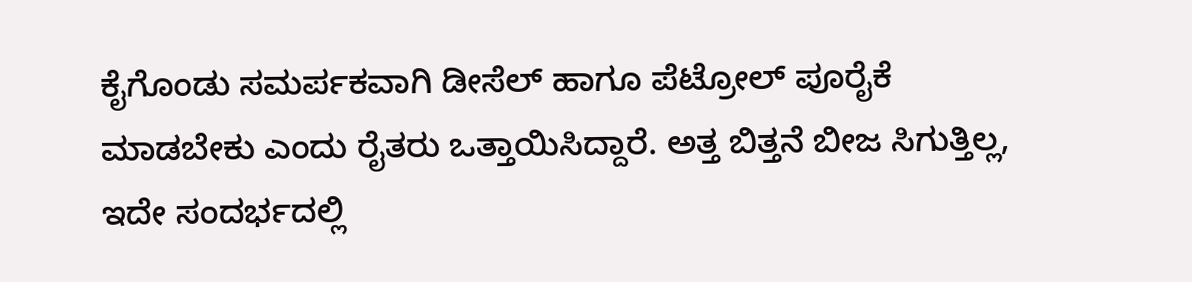ಕೈಗೊಂಡು ಸಮರ್ಪಕವಾಗಿ ಡೀಸೆಲ್ ಹಾಗೂ ಪೆಟ್ರೋಲ್ ಪೂರೈಕೆ ಮಾಡಬೇಕು ಎಂದು ರೈತರು ಒತ್ತಾಯಿಸಿದ್ದಾರೆ. ಅತ್ತ ಬಿತ್ತನೆ ಬೀಜ ಸಿಗುತ್ತಿಲ್ಲ, ಇದೇ ಸಂದರ್ಭದಲ್ಲಿ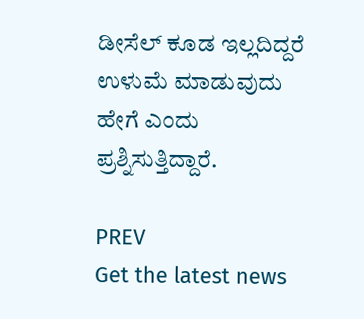ಡೀಸೆಲ್‌ ಕೂಡ ಇಲ್ಲದಿದ್ದರೆ ಉಳುಮೆ ಮಾಡುವುದು ಹೇಗೆ ಎಂದು ಪ್ರಶ್ನಿಸುತ್ತಿದ್ದಾರೆ.

PREV
Get the latest news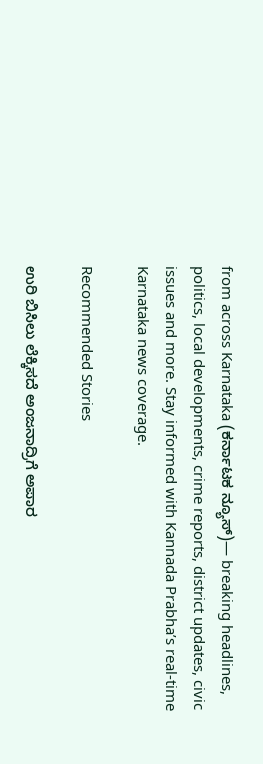from across Karnataka (ಕರ್ನಾಟಕ ನ್ಯೂಸ್)— breaking headlines, politics, local developments, crime reports, district updates, civic issues and more. Stay informed with Kannada Prabha’s real‑time Karnataka news coverage.

Recommended Stories

ಉರಿ ಬಿಸಿಲು ಲೆಕ್ಕಿಸದೆ ಅಂಜನಾದ್ರಿಗೆ ಅಪಾರ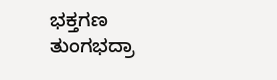ಭಕ್ತಗಣ
ತುಂಗಭದ್ರಾ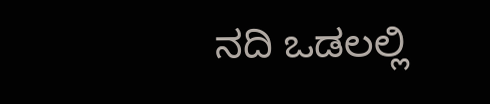ನದಿ ಒಡಲಲ್ಲಿ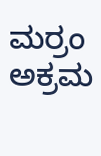ಮರ್ರಂ ಅಕ್ರಮ